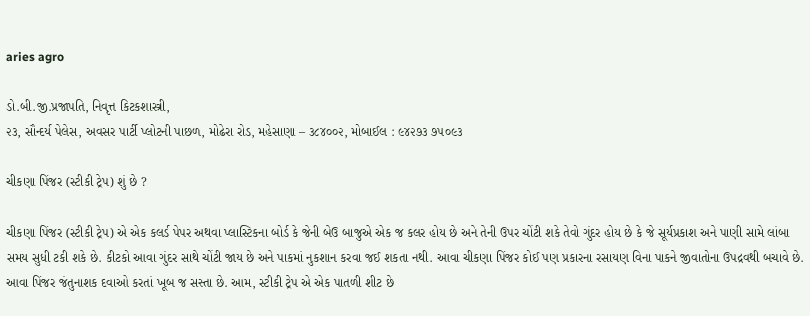aries agro

ડો.બી.જી.પ્રજાપતિ, નિવૃત્ત કિટકશાસ્ત્રી,
૨૩, સૌન્દર્ય પેલેસ, અવસર પાર્ટી પ્લોટની પાછળ, મોઢેરા રોડ, મહેસાણા – ૩૮૪૦૦૨, મોબાઈલ : ૯૪૨૭૩ ૭૫૦૯૩

ચીકણા પિંજર (સ્ટીકી ટ્રેપ) શું છે ?

ચીકણા પિંજર (સ્ટીકી ટ્રેપ) એ એક કલર્ડ પેપર અથવા પ્લાસ્ટિકના બોર્ડ કે જેની બેઉ બાજુએ એક જ કલર હોય છે અને તેની ઉપર ચોંટી શકે તેવો ગુંદર હોય છે કે જે સૂર્યપ્રકાશ અને પાણી સામે લાંબા સમય સુધી ટકી શકે છે. કીટકો આવા ગુંદર સાથે ચોંટી જાય છે અને પાકમાં નુકશાન કરવા જઈ શકતા નથી. આવા ચીકણા પિંજર કોઈ પણ પ્રકારના રસાયણ વિના પાકને જીવાતોના ઉપદ્રવથી બચાવે છે. આવા પિંજર જંતુનાશક દવાઓ કરતાં ખૂબ જ સસ્તા છે. આમ, સ્ટીકી ટ્રેપ એ એક પાતળી શીટ છે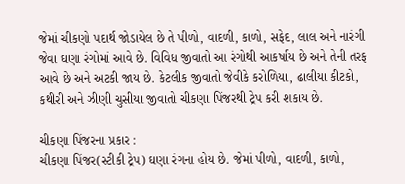જેમાં ચીકણો પદાર્થ જોડાયેલ છે તે પીળો, વાદળી, કાળો, સફેદ, લાલ અને નારંગી જેવા ઘણા રંગોમાં આવે છે. વિવિધ જીવાતો આ રંગોથી આકર્ષાય છે અને તેની તરફ આવે છે અને અટકી જાય છે. કેટલીક જીવાતો જેવીકે કરોળિયા, ઢાલીયા કીટકો, કથીરી અને ઝીણી ચુસીયા જીવાતો ચીકણા પિંજરથી ટ્રેપ કરી શકાય છે.

ચીકણા પિંજરના પ્રકાર :
ચીકણા પિંજર(સ્ટીકી ટ્રેપ) ઘણા રંગના હોય છે. જેમાં પીળો, વાદળી, કાળો,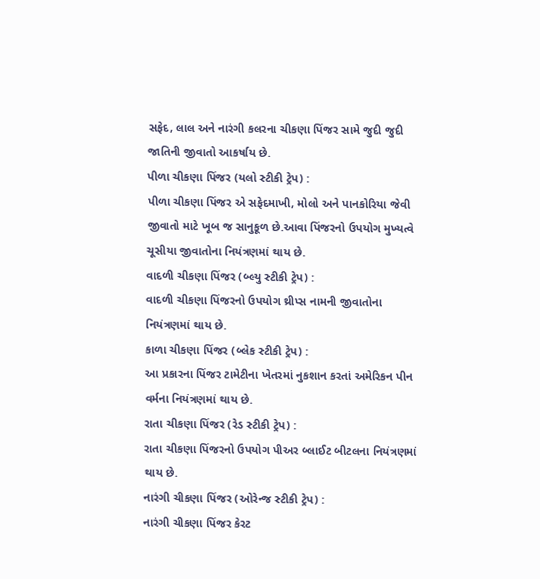સફેદ, લાલ અને નારંગી કલરના ચીકણા પિંજર સામે જુદી જુદી જાતિની જીવાતો આકર્ષાય છે.
પીળા ચીકણા પિંજર (યલો સ્ટીકી ટ્રેપ) :
પીળા ચીકણા પિંજર એ સફેદમાખી, મોલો અને પાનકોરિયા જેવી જીવાતો માટે ખૂબ જ સાનુકૂળ છે.આવા પિંજરનો ઉપયોગ મુખ્યત્વે ચૂસીયા જીવાતોના નિયંત્રણમાં થાય છે.
વાદળી ચીકણા પિંજર (બ્લ્યુ સ્ટીકી ટ્રેપ) :
વાદળી ચીકણા પિંજરનો ઉપયોગ થ્રીપ્સ નામની જીવાતોના નિયંત્રણમાં થાય છે.
કાળા ચીકણા પિંજર (બ્લેક સ્ટીકી ટ્રેપ) :
આ પ્રકારના પિંજર ટામેટીના ખેતરમાં નુકશાન કરતાં અમેરિકન પીન વર્મના નિયંત્રણમાં થાય છે.
રાતા ચીકણા પિંજર (રેડ સ્ટીકી ટ્રેપ) :
રાતા ચીકણા પિંજરનો ઉપયોગ પીઅર બ્લાઈટ બીટલના નિયંત્રણમાં થાય છે.
નારંગી ચીકણા પિંજર (ઓરેન્જ સ્ટીકી ટ્રેપ) :
નારંગી ચીકણા પિંજર કેરટ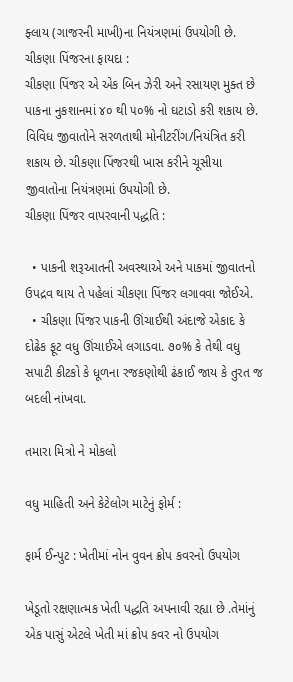ફ્લાય (ગાજરની માખી)ના નિયંત્રણમાં ઉપયોગી છે.
ચીકણા પિંજરના ફાયદા :
ચીકણા પિંજર એ એક બિન ઝેરી અને રસાયણ મુક્ત છે પાકના નુકશાનમાં ૪૦ થી ૫૦% નો ઘટાડો કરી શકાય છે. વિવિધ જીવાતોને સરળતાથી મોનીટરીંગ/નિયંત્રિત કરી શકાય છે. ચીકણા પિંજરથી ખાસ કરીને ચૂસીયા જીવાતોના નિયંત્રણમાં ઉપયોગી છે.
ચીકણા પિંજર વાપરવાની પદ્ધતિ :

  • પાકની શરૂઆતની અવસ્થાએ અને પાકમાં જીવાતનો ઉપદ્રવ થાય તે પહેલાં ચીકણા પિંજર લગાવવા જોઈએ.
  • ચીકણા પિંજર પાકની ઊંચાઈથી અંદાજે એકાદ કે દોઢેક ફૂટ વધુ ઊંચાઈએ લગાડવા. ૭૦% કે તેથી વધુ સપાટી કીટકો કે ધૂળના રજકણોથી ઢંકાઈ જાય કે તુરત જ બદલી નાંખવા.

તમારા મિત્રો ને મોકલો

વધુ માહિતી અને કેટેલોગ માટેનું ફોર્મ :

ફાર્મ ઈન્પુટ : ખેતીમાં નોન વુવન ક્રોપ કવરનો ઉપયોગ

ખેડૂતો રક્ષણાત્મક ખેતી પદ્ધતિ અપનાવી રહ્યા છે .તેમાંનું એક પાસું એટલે ખેતી માં ક્રોપ કવર નો ઉપયોગ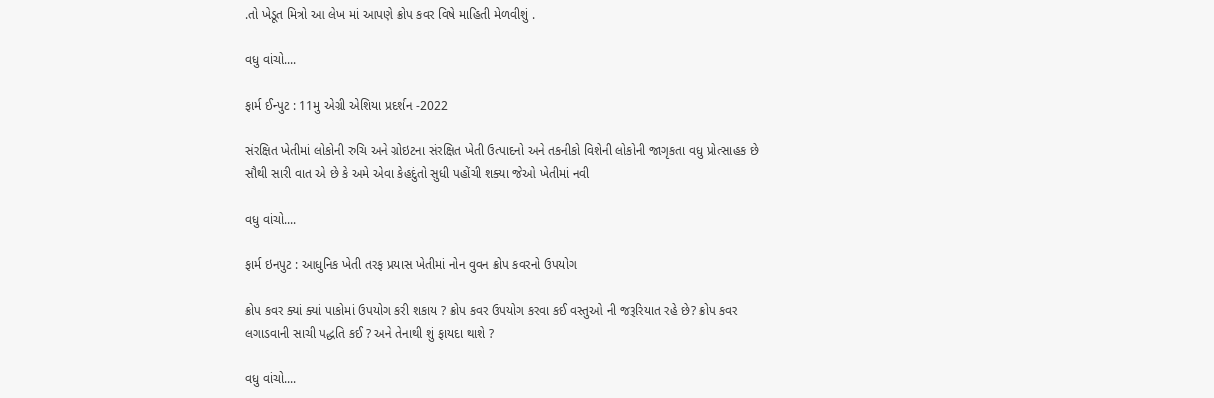.તો ખેડૂત મિત્રો આ લેખ માં આપણે ક્રોપ કવર વિષે માહિતી મેળવીશું .

વધુ વાંચો....

ફાર્મ ઈન્પુટ : 11મુ એગ્રી એશિયા પ્રદર્શન -2022

સંરક્ષિત ખેતીમાં લોકોની રુચિ અને ગ્રોઇટના સંરક્ષિત ખેતી ઉત્પાદનો અને તકનીકો વિશેની લોકોની જાગૃકતા વધુ પ્રોત્સાહક છે સૌથી સારી વાત એ છે કે અમે એવા કેહદુંતો સુધી પહોંચી શક્યા જેઓ ખેતીમાં નવી

વધુ વાંચો....

ફાર્મ ઇનપુટ : આધુનિક ખેતી તરફ પ્રયાસ ખેતીમાં નોન વુવન ક્રોપ કવરનો ઉપયોગ

ક્રોપ કવર ક્યાં ક્યાં પાકોમાં ઉપયોગ કરી શકાય ? ક્રોપ કવર ઉપયોગ કરવા કઈ વસ્તુઓ ની જરૂરિયાત રહે છે? ક્રોપ કવર લગાડવાની સાચી પદ્ધતિ કઈ ? અને તેનાથી શું ફાયદા થાશે ?

વધુ વાંચો....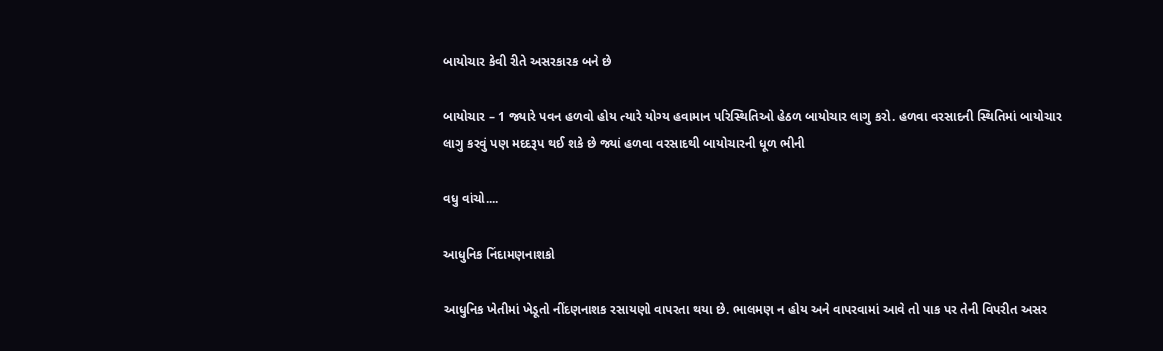બાયોચાર કેવી રીતે અસરકારક બને છે

બાયોચાર – 1 જ્યારે પવન હળવો હોય ત્યારે યોગ્ય હવામાન પરિસ્થિતિઓ હેઠળ બાયોચાર લાગુ કરો. હળવા વરસાદની સ્થિતિમાં બાયોચાર લાગુ કરવું પણ મદદરૂપ થઈ શકે છે જ્યાં હળવા વરસાદથી બાયોચારની ધૂળ ભીની

વધુ વાંચો....

આધુનિક નિંદામણનાશકો

આધુનિક ખેતીમાં ખેડૂતો નીંદણનાશક રસાયણો વાપરતા થયા છે. ભાલમણ ન હોય અને વાપરવામાં આવે તો પાક પર તેની વિપરીત અસર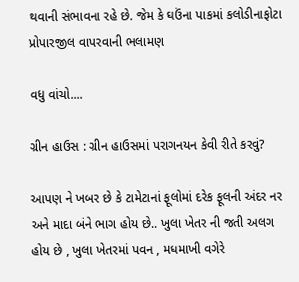થવાની સંભાવના રહે છે. જેમ કે ઘઉંના પાકમાં કલોડીનાફોટા પ્રોપારજીલ વાપરવાની ભલામણ

વધુ વાંચો....

ગ્રીન હાઉસ : ગ્રીન હાઉસમાં પરાગનયન કેવી રીતે કરવું?

આપણ ને ખબર છે કે ટામેટાનાં ફૂલોમાં દરેક ફૂલની અંદર નર અને માદા બંને ભાગ હોય છે.. ખુલા ખેતર ની જતી અલગ હોય છે , ખુલા ખેતરમાં પવન , મધમાખી વગેરે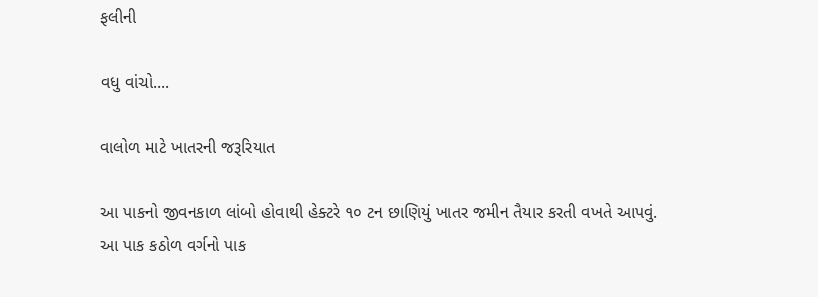ફલીની

વધુ વાંચો....

વાલોળ માટે ખાતરની જરૂરિયાત

આ પાકનો જીવનકાળ લાંબો હોવાથી હેક્ટરે ૧૦ ટન છાણિયું ખાતર જમીન તૈયાર કરતી વખતે આપવું. આ પાક કઠોળ વર્ગનો પાક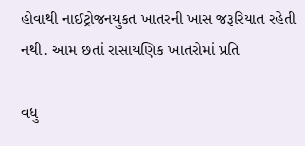હોવાથી નાઈટ્રોજનયુકત ખાતરની ખાસ જરૂરિયાત રહેતી નથી. આમ છતાં રાસાયણિક ખાતરોમાં પ્રતિ

વધુ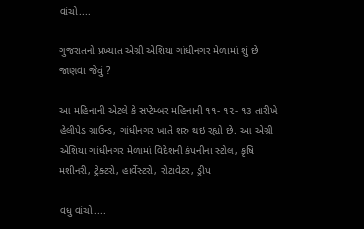વાંચો....

ગુજરાતનો પ્રખ્યાત એગ્રી એશિયા ગાંધીનગર મેળામાં શું છે જાણવા જેવું ?

આ મહિનાની એટલે કે સપ્ટેમ્બર મહિનાની ૧૧- ૧૨- ૧૩ તારીખે હેલીપેડ ગ્રાઉન્ડ, ગાંધીનગર ખાતે શરુ થઇ રહ્યો છે. આ એગ્રી એશિયા ગાંધીનગર મેળામાં વિદેશની કંપનીના સ્ટોલ, કૃષિ મશીનરી, ટ્રેક્ટરો, હાર્વેસ્ટરો, રોટાવેટર, ડ્રીપ

વધુ વાંચો....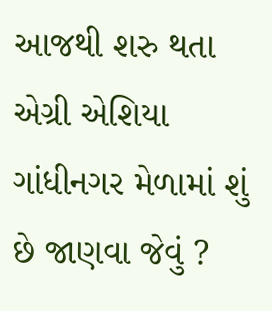આજથી શરુ થતા એગ્રી એશિયા ગાંધીનગર મેળામાં શું છે જાણવા જેવું ?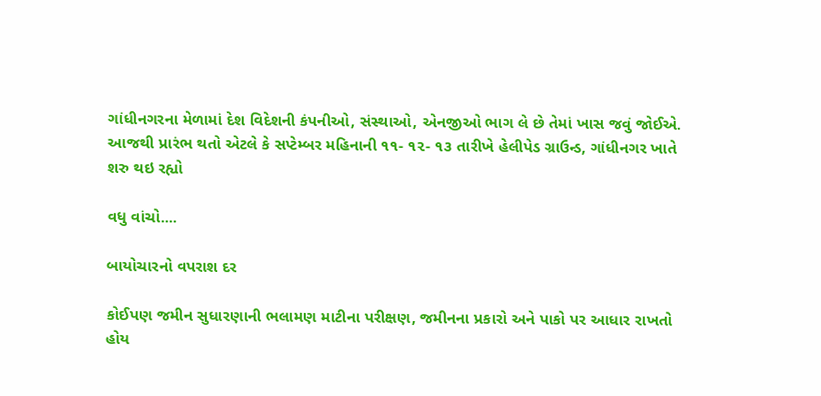ગાંધીનગરના મેળામાં દેશ વિદેશની કંપનીઓ, સંસ્થાઓ, એનજીઓ ભાગ લે છે તેમાં ખાસ જવું જોઈએ. આજથી પ્રારંભ થતો એટલે કે સપ્ટેમ્બર મહિનાની ૧૧- ૧૨- ૧૩ તારીખે હેલીપેડ ગ્રાઉન્ડ, ગાંધીનગર ખાતે શરુ થઇ રહ્યો

વધુ વાંચો....

બાયોચારનો વપરાશ દર

કોઈપણ જમીન સુધારણાની ભલામણ માટીના પરીક્ષણ, જમીનના પ્રકારો અને પાકો પર આધાર રાખતો હોય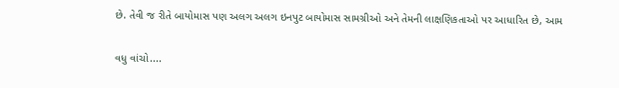છે. તેવી જ રીતે બાયોમાસ પણ અલગ અલગ ઇનપુટ બાયોમાસ સામગ્રીઓ અને તેમની લાક્ષણિકતાઓ પર આધારિત છે, આમ

વધુ વાંચો....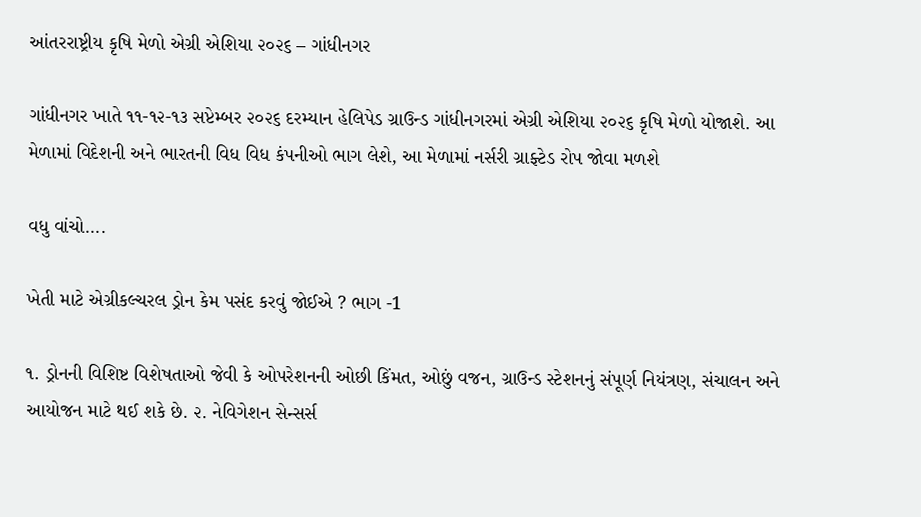આંતરરાષ્ટ્રીય કૃષિ મેળો એગ્રી એશિયા ૨૦૨૬ – ગાંધીનગર

ગાંધીનગર ખાતે ૧૧-૧૨-૧૩ સપ્ટેમ્બર ૨૦૨૬ દરમ્યાન હેલિપેડ ગ્રાઉન્ડ ગાંધીનગરમાં એગ્રી એશિયા ૨૦૨૬ કૃષિ મેળો યોજાશે. આ મેળામાં વિદેશની અને ભારતની વિધ વિધ કંપનીઓ ભાગ લેશે, આ મેળામાં નર્સરી ગ્રાફ્ટેડ રોપ જોવા મળશે

વધુ વાંચો....

ખેતી માટે એગ્રીકલ્ચરલ ડ્રોન કેમ પસંદ કરવું જોઈએ ? ભાગ -1

૧. ડ્રોનની વિશિષ્ટ વિશેષતાઓ જેવી કે ઓપરેશનની ઓછી કિંમત, ઓછું વજન, ગ્રાઉન્ડ સ્ટેશનનું સંપૂર્ણ નિયંત્રણ, સંચાલન અને આયોજન માટે થઈ શકે છે. ૨. નેવિગેશન સેન્સર્સ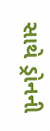સાથે ડ્રોનની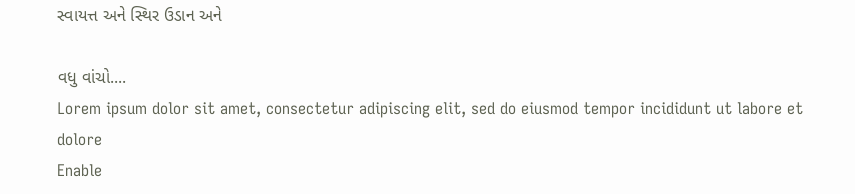સ્વાયત્ત અને સ્થિર ઉડાન અને

વધુ વાંચો....
Lorem ipsum dolor sit amet, consectetur adipiscing elit, sed do eiusmod tempor incididunt ut labore et dolore
Enable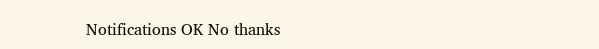Notifications OK No thanks